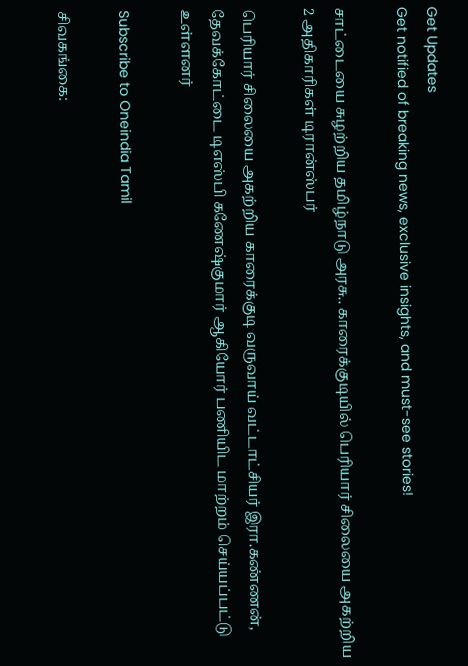Get Updates
Get notified of breaking news, exclusive insights, and must-see stories!

சாட்டையை சுழற்றிய தமிழ்நாடு அரசு.. காரைக்குடியில் பெரியார் சிலையை அகற்றிய 2 அதிகாரிகள் டிரான்ஸ்பர்

பெரியார் சிலையை அகற்றிய காரைக்குடி வருவாய் வட்டாட்சியர் இரா.கண்ணன், தேவக்கோட்டை டிஎஸ்பி கணேஷ்குமார் ஆகியோர் பணியிட மாற்றம் செய்யப்பட்டு உள்ளனர்

Subscribe to Oneindia Tamil

சிவகங்கை: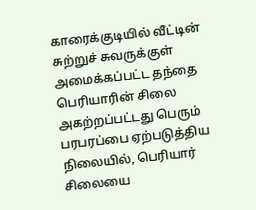காரைக்குடியில் வீட்டின் சுற்றுச் சுவருக்குள் அமைக்கப்பட்ட தந்தை பெரியாரின் சிலை அகற்றப்பட்டது பெரும் பரபரப்பை ஏற்படுத்திய நிலையில், பெரியார் சிலையை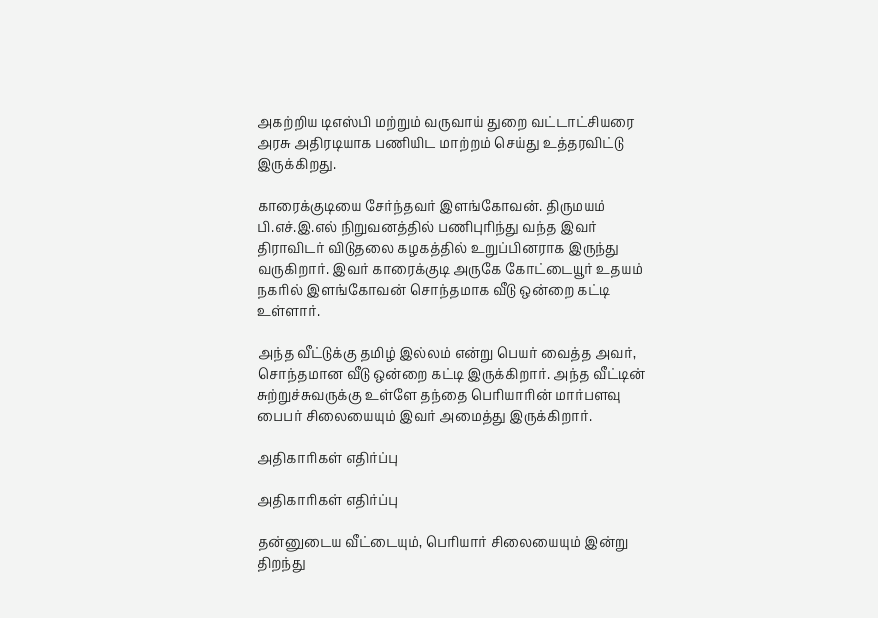அகற்றிய டிஎஸ்பி மற்றும் வருவாய் துறை வட்டாட்சியரை அரசு அதிரடியாக பணியிட மாற்றம் செய்து உத்தரவிட்டு இருக்கிறது.

காரைக்குடியை சேர்ந்தவர் இளங்கோவன். திருமயம் பி.எச்.இ.எல் நிறுவனத்தில் பணிபுரிந்து வந்த இவர் திராவிடர் விடுதலை கழகத்தில் உறுப்பினராக இருந்து வருகிறார். இவர் காரைக்குடி அருகே கோட்டையூர் உதயம் நகரில் இளங்கோவன் சொந்தமாக வீடு ஒன்றை கட்டி உள்ளார்.

அந்த வீட்டுக்கு தமிழ் இல்லம் என்று பெயர் வைத்த அவர், சொந்தமான வீடு ஒன்றை கட்டி இருக்கிறார். அந்த வீட்டின் சுற்றுச்சுவருக்கு உள்ளே தந்தை பெரியாரின் மார்பளவு பைபர் சிலையையும் இவர் அமைத்து இருக்கிறார்.

அதிகாரிகள் எதிர்ப்பு

அதிகாரிகள் எதிர்ப்பு

தன்னுடைய வீட்டையும், பெரியார் சிலையையும் இன்று திறந்து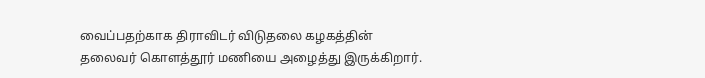வைப்பதற்காக திராவிடர் விடுதலை கழகத்தின் தலைவர் கொளத்தூர் மணியை அழைத்து இருக்கிறார்.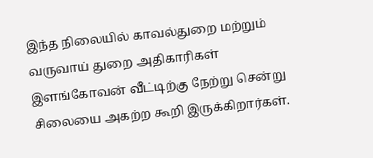இந்த நிலையில் காவல்துறை மற்றும் வருவாய் துறை அதிகாரிகள் இளங்கோவன் வீட்டிற்கு நேற்று சென்று சிலையை அகற்ற கூறி இருக்கிறார்கள்.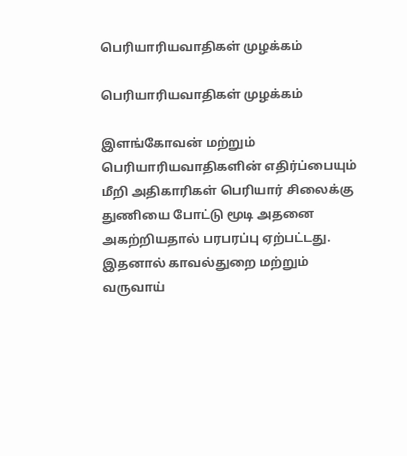பெரியாரியவாதிகள் முழக்கம்

பெரியாரியவாதிகள் முழக்கம்

இளங்கோவன் மற்றும் பெரியாரியவாதிகளின் எதிர்ப்பையும் மீறி அதிகாரிகள் பெரியார் சிலைக்கு துணியை போட்டு மூடி அதனை அகற்றியதால் பரபரப்பு ஏற்பட்டது. இதனால் காவல்துறை மற்றும் வருவாய்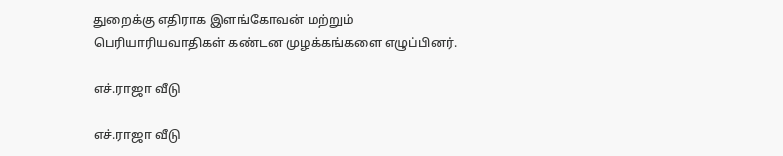துறைக்கு எதிராக இளங்கோவன் மற்றும் பெரியாரியவாதிகள் கண்டன முழக்கங்களை எழுப்பினர்.

எச்.ராஜா வீடு

எச்.ராஜா வீடு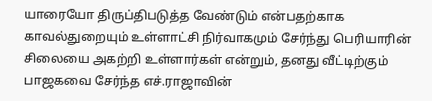யாரையோ திருப்திபடுத்த வேண்டும் என்பதற்காக காவல்துறையும் உள்ளாட்சி நிர்வாகமும் சேர்ந்து பெரியாரின் சிலையை அகற்றி உள்ளார்கள் என்றும், தனது வீட்டிற்கும் பாஜகவை சேர்ந்த எச்.ராஜாவின்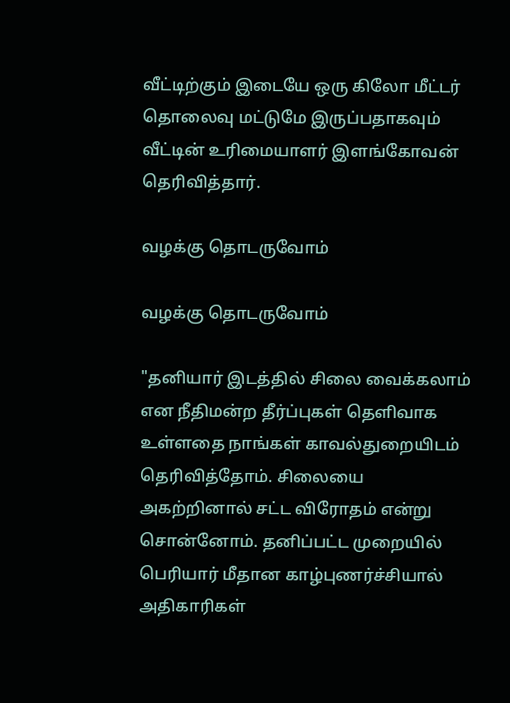வீட்டிற்கும் இடையே ஒரு கிலோ மீட்டர் தொலைவு மட்டுமே இருப்பதாகவும் வீட்டின் உரிமையாளர் இளங்கோவன் தெரிவித்தார்.

வழக்கு தொடருவோம்

வழக்கு தொடருவோம்

"தனியார் இடத்தில் சிலை வைக்கலாம் என நீதிமன்ற தீர்ப்புகள் தெளிவாக உள்ளதை நாங்கள் காவல்துறையிடம் தெரிவித்தோம். சிலையை அகற்றினால் சட்ட விரோதம் என்று சொன்னோம். தனிப்பட்ட முறையில் பெரியார் மீதான காழ்புணர்ச்சியால் அதிகாரிகள்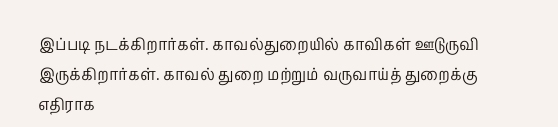இப்படி நடக்கிறார்கள். காவல்துறையில் காவிகள் ஊடுருவி இருக்கிறார்கள். காவல் துறை மற்றும் வருவாய்த் துறைக்கு எதிராக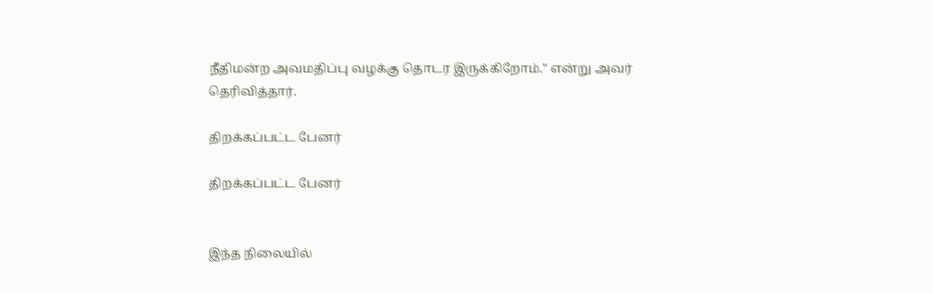நீதிமன்ற அவமதிப்பு வழக்கு தொடர இருக்கிறோம்." என்று அவர் தெரிவித்தார்.

திறக்கப்பட்ட பேனர்

திறக்கப்பட்ட பேனர்


இந்த நிலையில்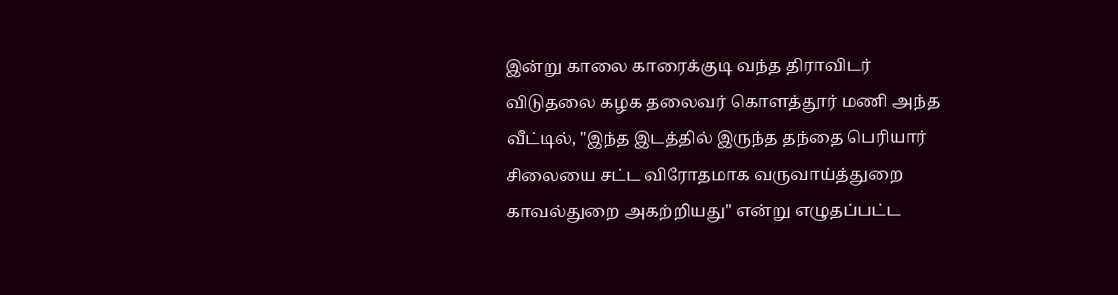இன்று காலை காரைக்குடி வந்த திராவிடர் விடுதலை கழக தலைவர் கொளத்தூர் மணி அந்த வீட்டில், "இந்த இடத்தில் இருந்த தந்தை பெரியார் சிலையை சட்ட விரோதமாக வருவாய்த்துறை காவல்துறை அகற்றியது" என்று எழுதப்பட்ட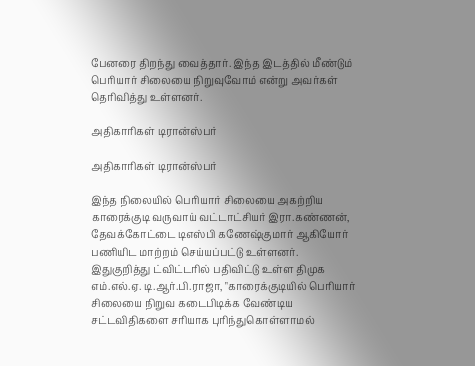பேனரை திறந்து வைத்தார். இந்த இடத்தில் மீண்டும் பெரியார் சிலையை நிறுவுவோம் என்று அவர்கள் தெரிவித்து உள்ளனர்.

அதிகாரிகள் டிரான்ஸ்பர்

அதிகாரிகள் டிரான்ஸ்பர்

இந்த நிலையில் பெரியார் சிலையை அகற்றிய காரைக்குடி வருவாய் வட்டாட்சியர் இரா.கண்ணன், தேவக்கோட்டை டிஎஸ்பி கணேஷ்குமார் ஆகியோர் பணியிட மாற்றம் செய்யப்பட்டு உள்ளனர். இதுகுறித்து ட்விட்டரில் பதிவிட்டு உள்ள திமுக எம்.எல்.ஏ. டி.ஆர்.பி.ராஜா, "காரைக்குடியில் பெரியார் சிலையை நிறுவ கடைபிடிக்க வேண்டிய சட்டவிதிகளை சரியாக புரிந்துகொள்ளாமல்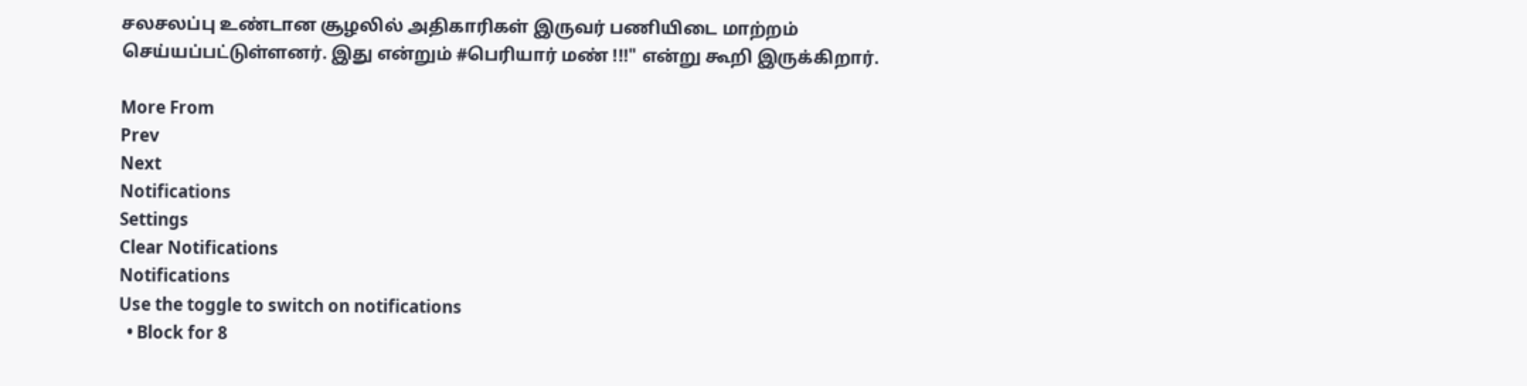சலசலப்பு உண்டான சூழலில் அதிகாரிகள் இருவர் பணியிடை மாற்றம் செய்யப்பட்டுள்ளனர். இது என்றும் #பெரியார் மண் !!!" என்று கூறி இருக்கிறார்.

More From
Prev
Next
Notifications
Settings
Clear Notifications
Notifications
Use the toggle to switch on notifications
  • Block for 8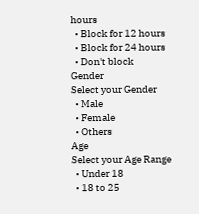hours
  • Block for 12 hours
  • Block for 24 hours
  • Don't block
Gender
Select your Gender
  • Male
  • Female
  • Others
Age
Select your Age Range
  • Under 18
  • 18 to 25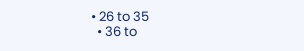• 26 to 35
  • 36 to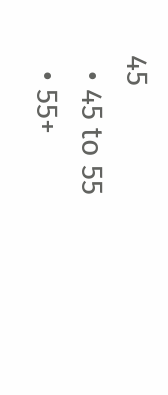45
  • 45 to 55
  • 55+